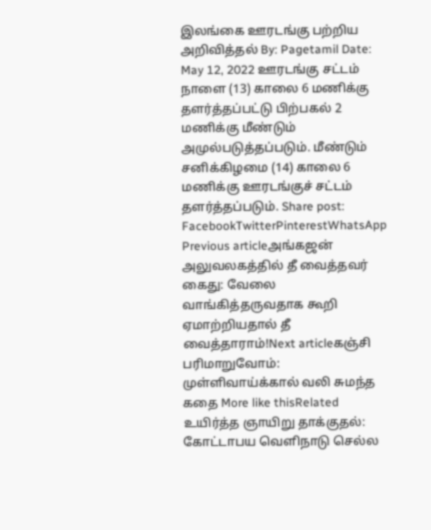இலங்கை ஊரடங்கு பற்றிய அறிவித்தல் By: Pagetamil Date: May 12, 2022 ஊரடங்கு சட்டம் நாளை (13) காலை 6 மணிக்கு தளர்த்தப்பட்டு பிற்பகல் 2 மணிக்கு மீண்டும் அமுல்படுத்தப்படும். மீண்டும் சனிக்கிழமை (14) காலை 6 மணிக்கு ஊரடங்குச் சட்டம் தளர்த்தப்படும். Share post: FacebookTwitterPinterestWhatsApp Previous articleஅங்கஜன் அலுவலகத்தில் தீ வைத்தவர் கைது: வேலை வாங்கித்தருவதாக கூறி ஏமாற்றியதால் தீ வைத்தாராம்!Next articleகஞ்சி பரிமாறுவோம்: முள்ளிவாய்க்கால் வலி சுமந்த கதை More like thisRelated உயிர்த்த ஞாயிறு தாக்குதல்: கோட்டாபய வெளிநாடு செல்ல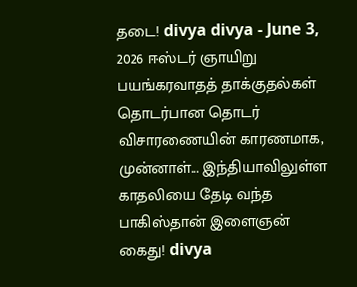தடை! divya divya - June 3, 2026 ஈஸ்டர் ஞாயிறு பயங்கரவாதத் தாக்குதல்கள் தொடர்பான தொடர் விசாரணையின் காரணமாக, முன்னாள்... இந்தியாவிலுள்ள காதலியை தேடி வந்த பாகிஸ்தான் இளைஞன் கைது! divya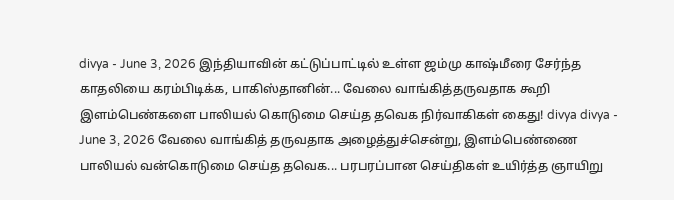divya - June 3, 2026 இந்தியாவின் கட்டுப்பாட்டில் உள்ள ஜம்மு காஷ்மீரை சேர்ந்த காதலியை கரம்பிடிக்க, பாகிஸ்தானின்... வேலை வாங்கித்தருவதாக கூறி இளம்பெண்களை பாலியல் கொடுமை செய்த தவெக நிர்வாகிகள் கைது! divya divya - June 3, 2026 வேலை வாங்கித் தருவதாக அழைத்துச்சென்று, இளம்பெண்ணை பாலியல் வன்கொடுமை செய்த தவெக... பரபரப்பான செய்திகள் உயிர்த்த ஞாயிறு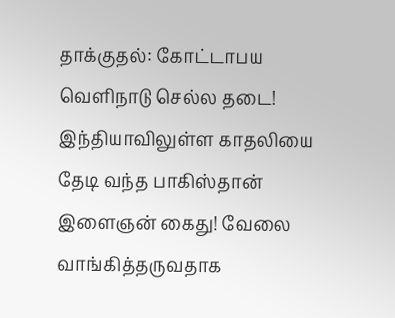தாக்குதல்: கோட்டாபய வெளிநாடு செல்ல தடை! இந்தியாவிலுள்ள காதலியை தேடி வந்த பாகிஸ்தான் இளைஞன் கைது! வேலை வாங்கித்தருவதாக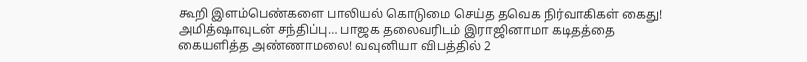கூறி இளம்பெண்களை பாலியல் கொடுமை செய்த தவெக நிர்வாகிகள் கைது! அமித்ஷாவுடன் சந்திப்பு… பாஜக தலைவரிடம் இராஜினாமா கடிதத்தை கையளித்த அண்ணாமலை! வவுனியா விபத்தில் 2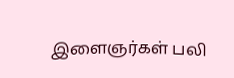இளைஞர்கள் பலி